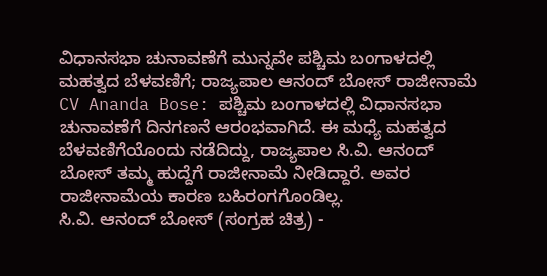ವಿಧಾನಸಭಾ ಚುನಾವಣೆಗೆ ಮುನ್ನವೇ ಪಶ್ಚಿಮ ಬಂಗಾಳದಲ್ಲಿ ಮಹತ್ವದ ಬೆಳವಣಿಗೆ; ರಾಜ್ಯಪಾಲ ಆನಂದ್ ಬೋಸ್ ರಾಜೀನಾಮೆ
CV Ananda Bose: ಪಶ್ಚಿಮ ಬಂಗಾಳದಲ್ಲಿ ವಿಧಾನಸಭಾ ಚುನಾವಣೆಗೆ ದಿನಗಣನೆ ಆರಂಭವಾಗಿದೆ. ಈ ಮಧ್ಯೆ ಮಹತ್ವದ ಬೆಳವಣಿಗೆಯೊಂದು ನಡೆದಿದ್ದು, ರಾಜ್ಯಪಾಲ ಸಿ.ವಿ. ಆನಂದ್ ಬೋಸ್ ತಮ್ಮ ಹುದ್ದೆಗೆ ರಾಜೀನಾಮೆ ನೀಡಿದ್ದಾರೆ. ಅವರ ರಾಜೀನಾಮೆಯ ಕಾರಣ ಬಹಿರಂಗಗೊಂಡಿಲ್ಲ.
ಸಿ.ವಿ. ಆನಂದ್ ಬೋಸ್ (ಸಂಗ್ರಹ ಚಿತ್ರ) -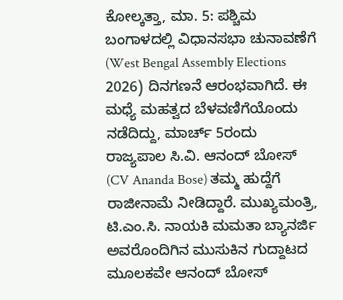ಕೋಲ್ಕತ್ತಾ, ಮಾ. 5: ಪಶ್ಚಿಮ ಬಂಗಾಳದಲ್ಲಿ ವಿಧಾನಸಭಾ ಚುನಾವಣೆಗೆ (West Bengal Assembly Elections 2026) ದಿನಗಣನೆ ಆರಂಭವಾಗಿದೆ. ಈ ಮಧ್ಯೆ ಮಹತ್ವದ ಬೆಳವಣಿಗೆಯೊಂದು ನಡೆದಿದ್ದು, ಮಾರ್ಚ್ 5ರಂದು ರಾಜ್ಯಪಾಲ ಸಿ.ವಿ. ಆನಂದ್ ಬೋಸ್ (CV Ananda Bose) ತಮ್ಮ ಹುದ್ದೆಗೆ ರಾಜೀನಾಮೆ ನೀಡಿದ್ದಾರೆ. ಮುಖ್ಯಮಂತ್ರಿ, ಟಿ.ಎಂ.ಸಿ. ನಾಯಕಿ ಮಮತಾ ಬ್ಯಾನರ್ಜಿ ಅವರೊಂದಿಗಿನ ಮುಸುಕಿನ ಗುದ್ದಾಟದ ಮೂಲಕವೇ ಆನಂದ್ ಬೋಸ್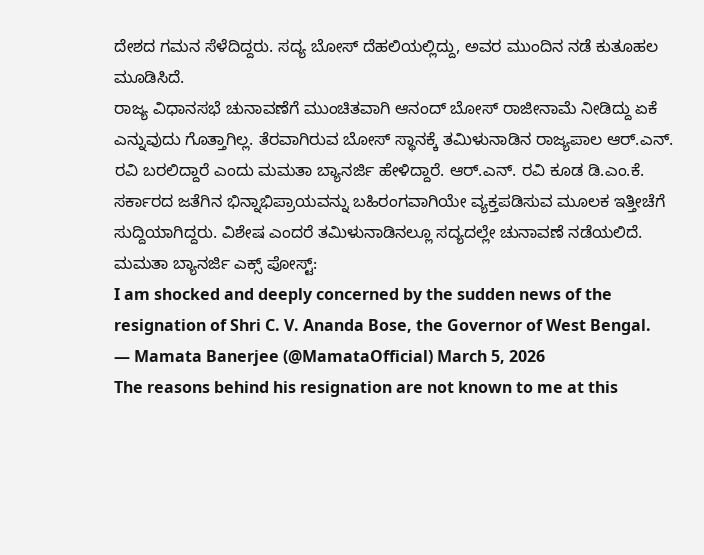ದೇಶದ ಗಮನ ಸೆಳೆದಿದ್ದರು. ಸದ್ಯ ಬೋಸ್ ದೆಹಲಿಯಲ್ಲಿದ್ದು, ಅವರ ಮುಂದಿನ ನಡೆ ಕುತೂಹಲ ಮೂಡಿಸಿದೆ.
ರಾಜ್ಯ ವಿಧಾನಸಭೆ ಚುನಾವಣೆಗೆ ಮುಂಚಿತವಾಗಿ ಆನಂದ್ ಬೋಸ್ ರಾಜೀನಾಮೆ ನೀಡಿದ್ದು ಏಕೆ ಎನ್ನುವುದು ಗೊತ್ತಾಗಿಲ್ಲ. ತೆರವಾಗಿರುವ ಬೋಸ್ ಸ್ಥಾನಕ್ಕೆ ತಮಿಳುನಾಡಿನ ರಾಜ್ಯಪಾಲ ಆರ್.ಎನ್. ರವಿ ಬರಲಿದ್ದಾರೆ ಎಂದು ಮಮತಾ ಬ್ಯಾನರ್ಜಿ ಹೇಳಿದ್ದಾರೆ. ಆರ್.ಎನ್. ರವಿ ಕೂಡ ಡಿ.ಎಂ.ಕೆ. ಸರ್ಕಾರದ ಜತೆಗಿನ ಭಿನ್ನಾಭಿಪ್ರಾಯವನ್ನು ಬಹಿರಂಗವಾಗಿಯೇ ವ್ಯಕ್ತಪಡಿಸುವ ಮೂಲಕ ಇತ್ತೀಚೆಗೆ ಸುದ್ದಿಯಾಗಿದ್ದರು. ವಿಶೇಷ ಎಂದರೆ ತಮಿಳುನಾಡಿನಲ್ಲೂ ಸದ್ಯದಲ್ಲೇ ಚುನಾವಣೆ ನಡೆಯಲಿದೆ.
ಮಮತಾ ಬ್ಯಾನರ್ಜಿ ಎಕ್ಸ್ ಪೋಸ್ಟ್:
I am shocked and deeply concerned by the sudden news of the resignation of Shri C. V. Ananda Bose, the Governor of West Bengal.
— Mamata Banerjee (@MamataOfficial) March 5, 2026
The reasons behind his resignation are not known to me at this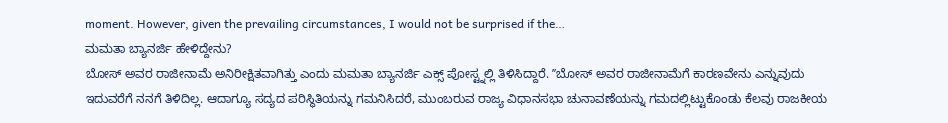moment. However, given the prevailing circumstances, I would not be surprised if the…
ಮಮತಾ ಬ್ಯಾನರ್ಜಿ ಹೇಳಿದ್ದೇನು?
ಬೋಸ್ ಅವರ ರಾಜೀನಾಮೆ ಅನಿರೀಕ್ಷಿತವಾಗಿತ್ತು ಎಂದು ಮಮತಾ ಬ್ಯಾನರ್ಜಿ ಎಕ್ಸ್ ಪೋಸ್ಟ್ನಲ್ಲಿ ತಿಳಿಸಿದ್ದಾರೆ. ʼʼಬೋಸ್ ಅವರ ರಾಜೀನಾಮೆಗೆ ಕಾರಣವೇನು ಎನ್ನುವುದು ಇದುವರೆಗೆ ನನಗೆ ತಿಳಿದಿಲ್ಲ. ಆದಾಗ್ಯೂ ಸದ್ಯದ ಪರಿಸ್ಥಿತಿಯನ್ನು ಗಮನಿಸಿದರೆ, ಮುಂಬರುವ ರಾಜ್ಯ ವಿಧಾನಸಭಾ ಚುನಾವಣೆಯನ್ನು ಗಮದಲ್ಲಿಟ್ಟುಕೊಂಡು ಕೆಲವು ರಾಜಕೀಯ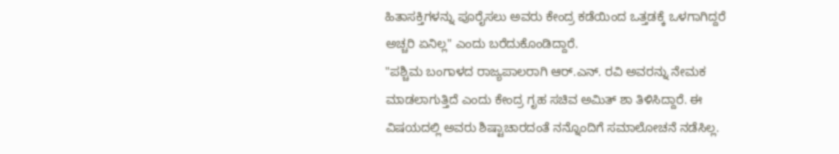ಹಿತಾಸಕ್ತಿಗಳನ್ನು ಪೂರೈಸಲು ಅವರು ಕೇಂದ್ರ ಕಡೆಯಿಂದ ಒತ್ತಡಕ್ಕೆ ಒಳಗಾಗಿದ್ದರೆ ಅಚ್ಚರಿ ಏನಿಲ್ಲ" ಎಂದು ಬರೆದುಕೊಂಡಿದ್ದಾರೆ.
"ಪಶ್ಚಿಮ ಬಂಗಾಳದ ರಾಜ್ಯಪಾಲರಾಗಿ ಆರ್.ಎನ್. ರವಿ ಅವರನ್ನು ನೇಮಕ ಮಾಡಲಾಗುತ್ತಿದೆ ಎಂದು ಕೇಂದ್ರ ಗೃಹ ಸಚಿವ ಅಮಿತ್ ಶಾ ತಿಳಿಸಿದ್ದಾರೆ. ಈ ವಿಷಯದಲ್ಲಿ ಅವರು ಶಿಷ್ಟಾಚಾರದಂತೆ ನನ್ನೊಂದಿಗೆ ಸಮಾಲೋಚನೆ ನಡೆಸಿಲ್ಲ.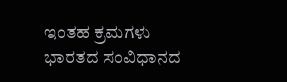ಇಂತಹ ಕ್ರಮಗಳು ಭಾರತದ ಸಂವಿಧಾನದ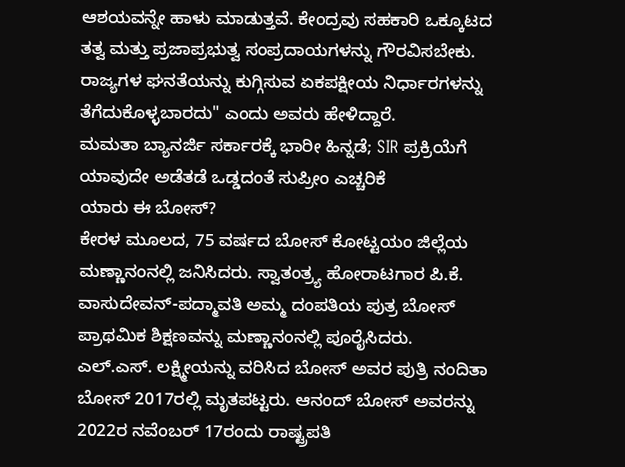ಆಶಯವನ್ನೇ ಹಾಳು ಮಾಡುತ್ತವೆ. ಕೇಂದ್ರವು ಸಹಕಾರಿ ಒಕ್ಕೂಟದ ತತ್ವ ಮತ್ತು ಪ್ರಜಾಪ್ರಭುತ್ವ ಸಂಪ್ರದಾಯಗಳನ್ನು ಗೌರವಿಸಬೇಕು. ರಾಜ್ಯಗಳ ಘನತೆಯನ್ನು ಕುಗ್ಗಿಸುವ ಏಕಪಕ್ಷೀಯ ನಿರ್ಧಾರಗಳನ್ನು ತೆಗೆದುಕೊಳ್ಳಬಾರದು" ಎಂದು ಅವರು ಹೇಳಿದ್ದಾರೆ.
ಮಮತಾ ಬ್ಯಾನರ್ಜಿ ಸರ್ಕಾರಕ್ಕೆ ಭಾರೀ ಹಿನ್ನಡೆ; SIR ಪ್ರಕ್ರಿಯೆಗೆ ಯಾವುದೇ ಅಡೆತಡೆ ಒಡ್ಡದಂತೆ ಸುಪ್ರೀಂ ಎಚ್ಚರಿಕೆ
ಯಾರು ಈ ಬೋಸ್?
ಕೇರಳ ಮೂಲದ, 75 ವರ್ಷದ ಬೋಸ್ ಕೋಟ್ಟಯಂ ಜಿಲ್ಲೆಯ ಮಣ್ಣಾನಂನಲ್ಲಿ ಜನಿಸಿದರು. ಸ್ವಾತಂತ್ರ್ಯ ಹೋರಾಟಗಾರ ಪಿ.ಕೆ. ವಾಸುದೇವನ್-ಪದ್ಮಾವತಿ ಅಮ್ಮ ದಂಪತಿಯ ಪುತ್ರ ಬೋಸ್ ಪ್ರಾಥಮಿಕ ಶಿಕ್ಷಣವನ್ನು ಮಣ್ಣಾನಂನಲ್ಲಿ ಪೂರೈಸಿದರು. ಎಲ್.ಎಸ್. ಲಕ್ಷ್ಮೀಯನ್ನು ವರಿಸಿದ ಬೋಸ್ ಅವರ ಪುತ್ರಿ ನಂದಿತಾ ಬೋಸ್ 2017ರಲ್ಲಿ ಮೃತಪಟ್ಟರು. ಆನಂದ್ ಬೋಸ್ ಅವರನ್ನು 2022ರ ನವೆಂಬರ್ 17ರಂದು ರಾಷ್ಟ್ರಪತಿ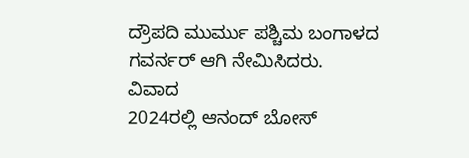ದ್ರೌಪದಿ ಮುರ್ಮು ಪಶ್ಚಿಮ ಬಂಗಾಳದ ಗವರ್ನರ್ ಆಗಿ ನೇಮಿಸಿದರು.
ವಿವಾದ
2024ರಲ್ಲಿ ಆನಂದ್ ಬೋಸ್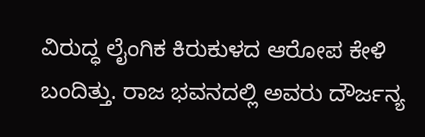ವಿರುದ್ಧ ಲೈಂಗಿಕ ಕಿರುಕುಳದ ಆರೋಪ ಕೇಳಿ ಬಂದಿತ್ತು. ರಾಜ ಭವನದಲ್ಲಿ ಅವರು ದೌರ್ಜನ್ಯ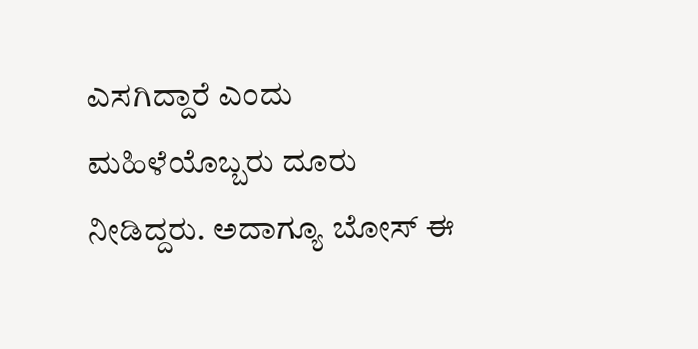ಎಸಗಿದ್ದಾರೆ ಎಂದು ಮಹಿಳೆಯೊಬ್ಬರು ದೂರು ನೀಡಿದ್ದರು. ಅದಾಗ್ಯೂ ಬೋಸ್ ಈ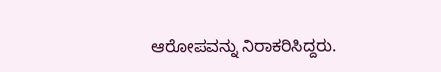ಆರೋಪವನ್ನು ನಿರಾಕರಿಸಿದ್ದರು.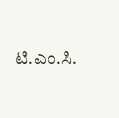ಟಿ.ಎಂ.ಸಿ.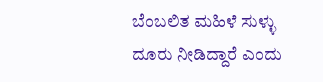ಬೆಂಬಲಿತ ಮಹಿಳೆ ಸುಳ್ಳು ದೂರು ನೀಡಿದ್ದಾರೆ ಎಂದು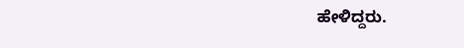ಹೇಳಿದ್ದರು.